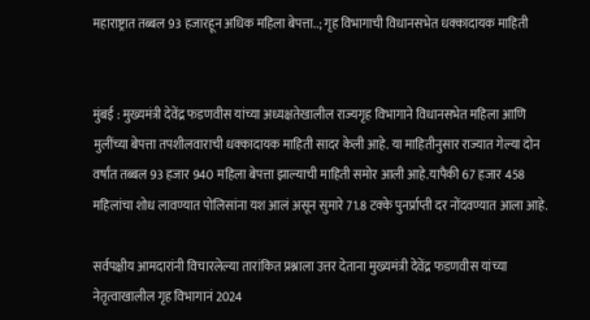महाराष्ट्रात तब्बल 93 हजारहून अधिक महिला बेपत्ता..; गृह विभागाची विधानसभेत धक्कादायक माहिती


मुंबई : मुख्यमंत्री देवेंद्र फडणवीस यांच्या अध्यक्षतेखालील राज्यगृह विभागाने विधानसभेत महिला आणि मुलींच्या बेपत्ता तपशीलवाराची धक्कादायक माहिती सादर केली आहे. या माहितीनुसार राज्यात गेल्या दोन वर्षांत तब्बल 93 हजार 940 महिला बेपत्ता झाल्याची माहिती समोर आली आहे.यापैकी 67 हजार 458 महिलांचा शोध लावण्यात पोलिसांना यश आलं असून सुमारे 71.8 टक्के पुनर्प्राप्ती दर नोंदवण्यात आला आहे.

सर्वपक्षीय आमदारांनी विचारलेल्या तारांकित प्रश्नाला उत्तर देताना मुख्यमंत्री देवेंद्र फडणवीस यांच्या नेतृत्वाखालील गृह विभागानं 2024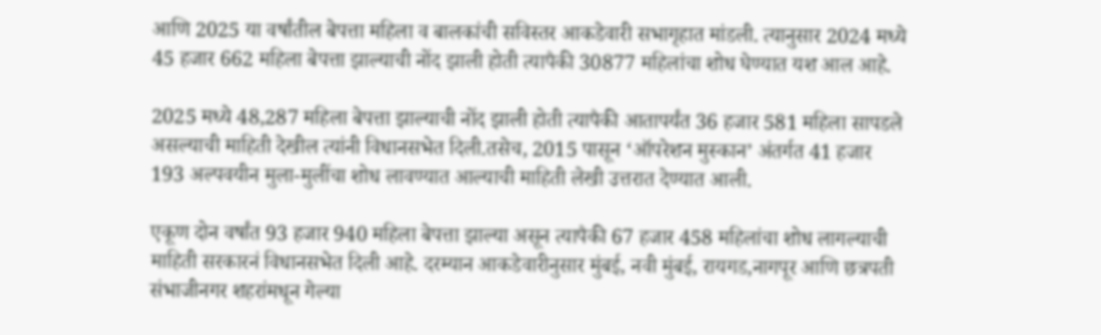आणि 2025 या वर्षांतील बेपत्ता महिला व बालकांची सविस्तर आकडेवारी सभागृहात मांडली. त्यानुसार 2024 मध्ये 45 हजार 662 महिला बेपत्ता झाल्याची नोंद झाली होती त्यापैकी 30877 महिलांचा शोध घेण्यात यश आल आहे.

2025 मध्ये 48,287 महिला बेपत्ता झाल्याची नोंद झाली होती त्यापैकी आतापर्यंत 36 हजार 581 महिला सापडले असल्याची माहिती देखील त्यांनी विधानसभेत दिली.तसेच, 2015 पासून ‘ऑपरेशन मुस्कान’ अंतर्गत 41 हजार 193 अल्पवयीन मुला-मुलींचा शोध लावण्यात आल्याची माहिती लेखी उत्तरात देण्यात आली.

एकूण दोन वर्षांत 93 हजार 940 महिला बेपत्ता झाल्या असून त्यापैकी 67 हजार 458 महिलांचा शोध लागल्याची माहिती सरकारनं विधानसभेत दिली आहे. दरम्यान आकडेवारीनुसार मुंबई, नवी मुंबई, रायगड,नागपूर आणि छत्रपती संभाजीनगर शहरांमधून गेल्या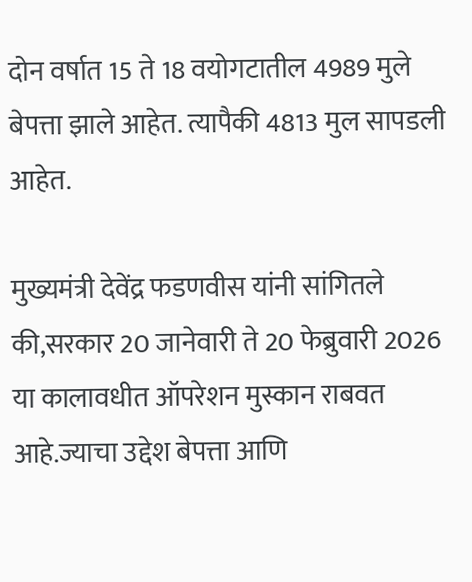दोन वर्षात 15 ते 18 वयोगटातील 4989 मुले बेपत्ता झाले आहेत. त्यापैकी 4813 मुल सापडली आहेत.

मुख्यमंत्री देवेंद्र फडणवीस यांनी सांगितले की,सरकार 20 जानेवारी ते 20 फेब्रुवारी 2026 या कालावधीत ऑपरेशन मुस्कान राबवत आहे.ज्याचा उद्देश बेपत्ता आणि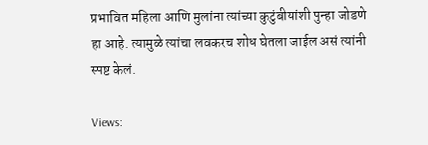प्रभावित महिला आणि मुलांना त्यांच्या कुटुंबीयांशी पुन्हा जोडणे हा आहे. त्यामुळे त्यांचा लवकरच शोध घेतला जाईल असं त्यांनी स्पष्ट केलं.

Views: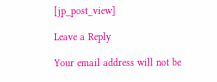[jp_post_view]

Leave a Reply

Your email address will not be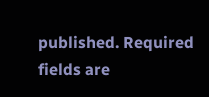published. Required fields are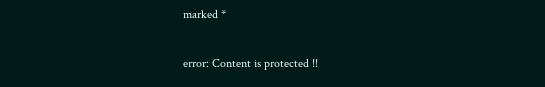marked *

error: Content is protected !!